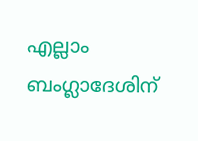എല്ലാം ബംഗ്ലാദേശിന്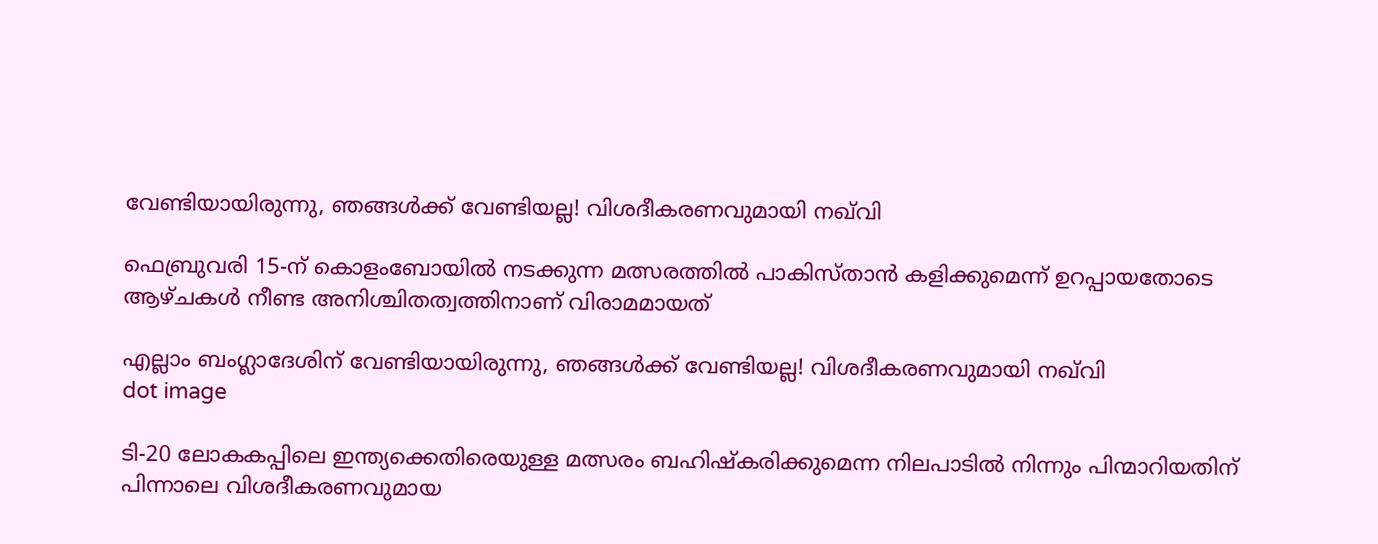വേണ്ടിയായിരുന്നു, ഞങ്ങള്‍ക്ക് വേണ്ടിയല്ല! വിശദീകരണവുമായി നഖ്‌വി

ഫെബ്രുവരി 15-ന് കൊളംബോയില്‍ നടക്കുന്ന മത്സരത്തില്‍ പാകിസ്താന്‍ കളിക്കുമെന്ന് ഉറപ്പായതോടെ ആഴ്ചകള്‍ നീണ്ട അനിശ്ചിതത്വത്തിനാണ് വിരാമമായത്

എല്ലാം ബംഗ്ലാദേശിന് വേണ്ടിയായിരുന്നു, ഞങ്ങള്‍ക്ക് വേണ്ടിയല്ല! വിശദീകരണവുമായി നഖ്‌വി
dot image

ടി-20 ലോകകപ്പിലെ ഇന്ത്യക്കെതിരെയുള്ള മത്സരം ബഹിഷ്‌കരിക്കുമെന്ന നിലപാടില്‍ നിന്നും പിന്മാറിയതിന് പിന്നാലെ വിശദീകരണവുമായ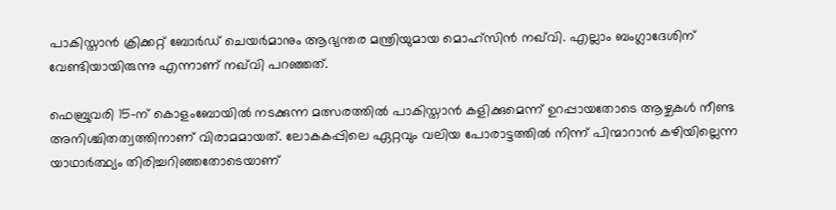പാകിസ്താന്‍ ക്രിക്കറ്റ് ബോര്‍ഡ് ചെയര്‍മാനും ആഭ്യന്തര മന്ത്രിയുമായ മൊഹ്‌സിന്‍ നഖ്‌വി. എല്ലാം ബംഗ്ലാദേശിന് വേണ്ടിയായിരുന്നു എന്നാണ് നഖ്‌വി പറഞ്ഞത്.

ഫെബ്രുവരി 15-ന് കൊളംബോയില്‍ നടക്കുന്ന മത്സരത്തില്‍ പാകിസ്താന്‍ കളിക്കുമെന്ന് ഉറപ്പായതോടെ ആഴ്ചകള്‍ നീണ്ട അനിശ്ചിതത്വത്തിനാണ് വിരാമമായത്. ലോകകപ്പിലെ ഏറ്റവും വലിയ പോരാട്ടത്തില്‍ നിന്ന് പിന്മാറാന്‍ കഴിയില്ലെന്ന യാഥാര്‍ത്ഥ്യം തിരിച്ചറിഞ്ഞതോടെയാണ്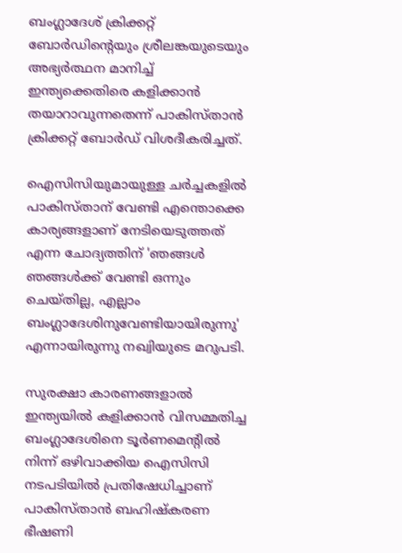ബംഗ്ലാദേശ് ക്രിക്കറ്റ് ബോര്‍ഡിന്റെയും ശ്രീലങ്കയുടെയും അഭ്യര്‍ത്ഥന മാനിച്ച് ഇന്ത്യക്കെതിരെ കളിക്കാന്‍ തയാറാവുന്നതെന്ന് പാകിസ്താന്‍ ക്രിക്കറ്റ് ബോര്‍ഡ് വിശദീകരിച്ചത്.

ഐസിസിയുമായുള്ള ചര്‍ച്ചകളില്‍ പാകിസ്താന് വേണ്ടി എന്തൊക്കെ കാര്യങ്ങളാണ് നേടിയെടുത്തത് എന്ന ചോദ്യത്തിന് 'ഞങ്ങള്‍ ഞങ്ങള്‍ക്ക് വേണ്ടി ഒന്നും ചെയ്തില്ല, എല്ലാം ബംഗ്ലാദേശിനുവേണ്ടിയായിരുന്നു' എന്നായിരുന്നു നഖ്വിയുടെ മറുപടി.

സുരക്ഷാ കാരണങ്ങളാല്‍ ഇന്ത്യയില്‍ കളിക്കാന്‍ വിസമ്മതിച്ച ബംഗ്ലാദേശിനെ ടൂര്‍ണമെന്റില്‍ നിന്ന് ഒഴിവാക്കിയ ഐസിസി നടപടിയില്‍ പ്രതിഷേധിച്ചാണ് പാകിസ്താന്‍ ബഹിഷ്‌കരണ ഭീഷണി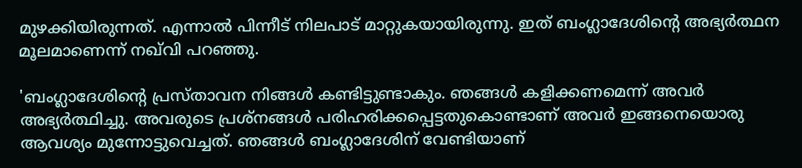മുഴക്കിയിരുന്നത്. എന്നാല്‍ പിന്നീട് നിലപാട് മാറ്റുകയായിരുന്നു. ഇത് ബംഗ്ലാദേശിന്റെ അഭ്യര്‍ത്ഥന മൂലമാണെന്ന് നഖ്‌വി പറഞ്ഞു.

'ബംഗ്ലാദേശിന്റെ പ്രസ്താവന നിങ്ങള്‍ കണ്ടിട്ടുണ്ടാകും. ഞങ്ങള്‍ കളിക്കണമെന്ന് അവര്‍ അഭ്യര്‍ത്ഥിച്ചു. അവരുടെ പ്രശ്‌നങ്ങള്‍ പരിഹരിക്കപ്പെട്ടതുകൊണ്ടാണ് അവര്‍ ഇങ്ങനെയൊരു ആവശ്യം മുന്നോട്ടുവെച്ചത്. ഞങ്ങള്‍ ബംഗ്ലാദേശിന് വേണ്ടിയാണ്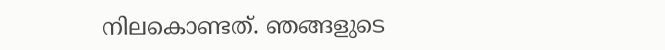നിലകൊണ്ടത്. ഞങ്ങളുടെ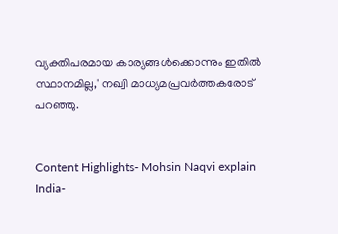വ്യക്തിപരമായ കാര്യങ്ങള്‍ക്കൊന്നും ഇതില്‍ സ്ഥാനമില്ല,' നഖ്വി മാധ്യമപ്രവര്‍ത്തകരോട് പറഞ്ഞു.


Content Highlights- Mohsin Naqvi explain India-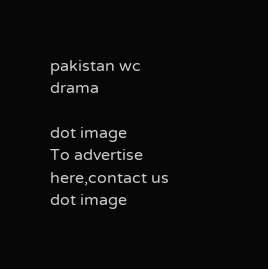pakistan wc drama

dot image
To advertise here,contact us
dot image